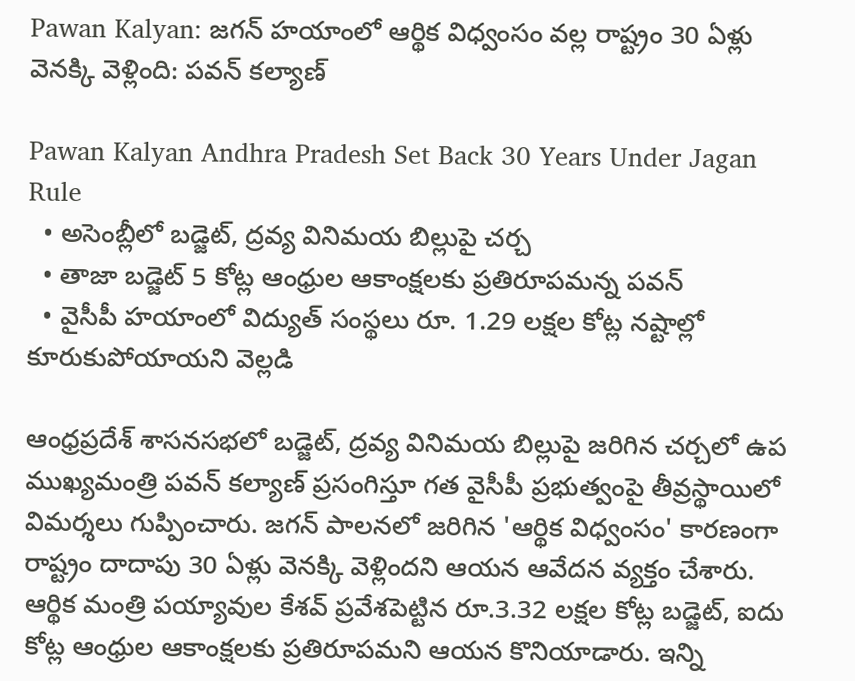Pawan Kalyan: జగన్ హయాంలో ఆర్థిక విధ్వంసం వల్ల రాష్ట్రం 30 ఏళ్లు వెనక్కి వెళ్లింది: పవన్ కల్యాణ్

Pawan Kalyan Andhra Pradesh Set Back 30 Years Under Jagan Rule
  • అసెంబ్లీలో బడ్జెట్, ద్రవ్య వినిమయ బిల్లుపై చర్చ
  • తాజా బడ్జెట్ 5 కోట్ల ఆంధ్రుల ఆకాంక్షలకు ప్రతిరూపమన్న పవన్
  • వైసీపీ హయాంలో విద్యుత్ సంస్థలు రూ. 1.29 లక్షల కోట్ల నష్టాల్లో కూరుకుపోయాయని వెల్లడి

ఆంధ్రప్రదేశ్ శాసనసభలో బడ్జెట్, ద్రవ్య వినిమయ బిల్లుపై జరిగిన చర్చలో ఉప ముఖ్యమంత్రి పవన్ కల్యాణ్ ప్రసంగిస్తూ గత వైసీపీ ప్రభుత్వంపై తీవ్రస్థాయిలో విమర్శలు గుప్పించారు. జగన్ పాలనలో జరిగిన 'ఆర్థిక విధ్వంసం' కారణంగా రాష్ట్రం దాదాపు 30 ఏళ్లు వెనక్కి వెళ్లిందని ఆయన ఆవేదన వ్యక్తం చేశారు. ఆర్థిక మంత్రి పయ్యావుల కేశవ్ ప్రవేశపెట్టిన రూ.3.32 లక్షల కోట్ల బడ్జెట్, ఐదు కోట్ల ఆంధ్రుల ఆకాంక్షలకు ప్రతిరూపమని ఆయన కొనియాడారు. ఇన్ని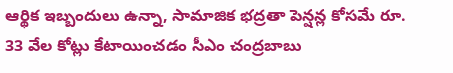ఆర్థిక ఇబ్బందులు ఉన్నా, సామాజిక భద్రతా పెన్షన్ల కోసమే రూ. 33 వేల కోట్లు కేటాయించడం సీఎం చంద్రబాబు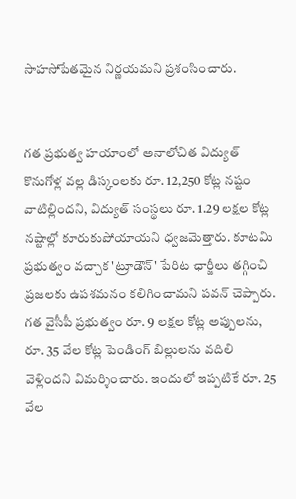సాహసోపేతమైన నిర్ణయమని ప్రశంసించారు.


గత ప్రభుత్వ హయాంలో అనాలోచిత విద్యుత్ కొనుగోళ్ల వల్ల డిస్కంలకు రూ. 12,250 కోట్ల నష్టం వాటిల్లిందని, విద్యుత్ సంస్థలు రూ. 1.29 లక్షల కోట్ల నష్టాల్లో కూరుకుపోయాయని ధ్వజమెత్తారు. కూటమి ప్రభుత్వం వచ్చాక 'ట్రూడౌన్' పేరిట ఛార్జీలు తగ్గించి ప్రజలకు ఉపశమనం కలిగించామని పవన్ చెప్పారు. గత వైసీపీ ప్రభుత్వం రూ. 9 లక్షల కోట్ల అప్పులను, రూ. 35 వేల కోట్ల పెండింగ్ బిల్లులను వదిలి వెళ్లిందని విమర్శించారు. ఇందులో ఇప్పటికే రూ. 25 వేల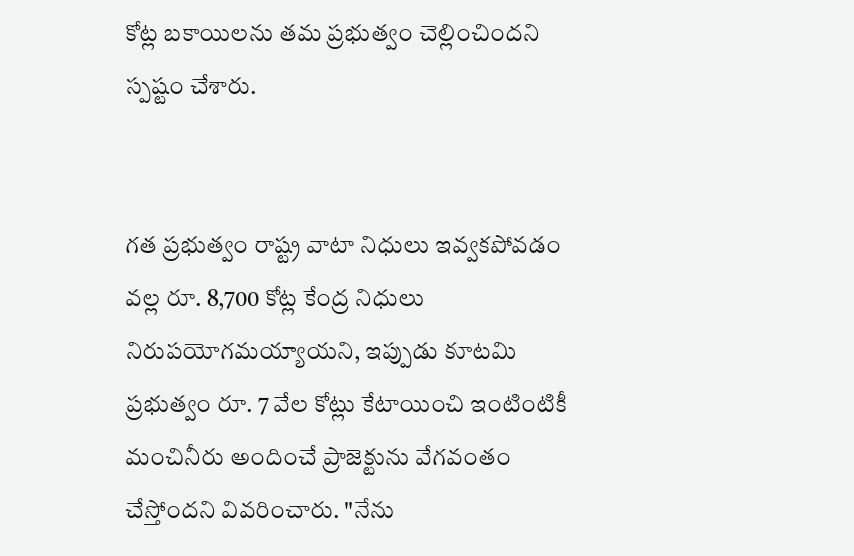కోట్ల బకాయిలను తమ ప్రభుత్వం చెల్లించిందని స్పష్టం చేశారు.


గత ప్రభుత్వం రాష్ట్ర వాటా నిధులు ఇవ్వకపోవడం వల్ల రూ. 8,700 కోట్ల కేంద్ర నిధులు నిరుపయోగమయ్యాయని, ఇప్పుడు కూటమి ప్రభుత్వం రూ. 7 వేల కోట్లు కేటాయించి ఇంటింటికీ మంచినీరు అందించే ప్రాజెక్టును వేగవంతం చేస్తోందని వివరించారు. "నేను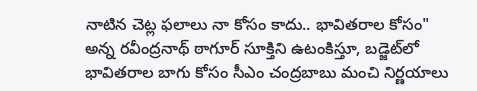నాటిన చెట్ల ఫలాలు నా కోసం కాదు.. భావితరాల కోసం" అన్న రవీంద్రనాథ్ ఠాగూర్ సూక్తిని ఉటంకిస్తూ, బడ్జెట్‌లో భావితరాల బాగు కోసం సీఎం చంద్రబాబు మంచి నిర్ణయాలు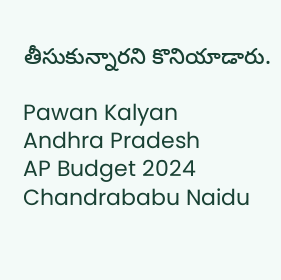తీసుకున్నారని కొనియాడారు.

Pawan Kalyan
Andhra Pradesh
AP Budget 2024
Chandrababu Naidu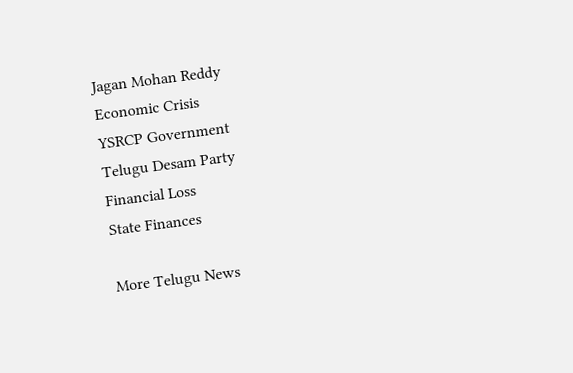Jagan Mohan Reddy
Economic Crisis
YSRCP Government
Telugu Desam Party
Financial Loss
State Finances

More Telugu News